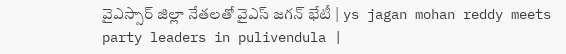వైఎస్సార్ జిల్లా నేతలతో వైఎస్ జగన్ భేటీ | ys jagan mohan reddy meets party leaders in pulivendula |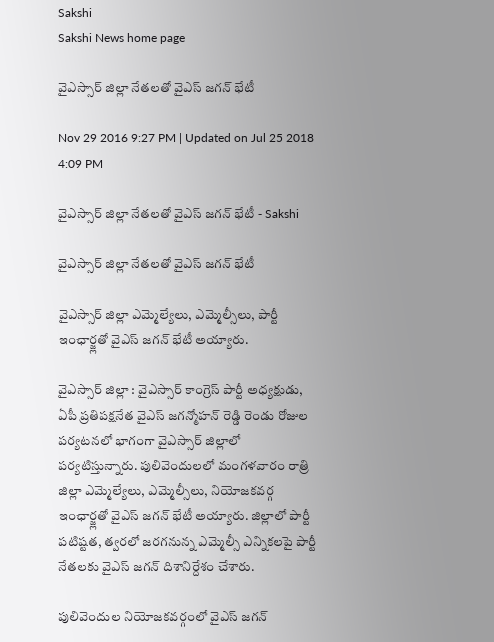Sakshi
Sakshi News home page

వైఎస్సార్ జిల్లా నేతలతో వైఎస్ జగన్ భేటీ

Nov 29 2016 9:27 PM | Updated on Jul 25 2018 4:09 PM

వైఎస్సార్ జిల్లా నేతలతో వైఎస్ జగన్ భేటీ - Sakshi

వైఎస్సార్ జిల్లా నేతలతో వైఎస్ జగన్ భేటీ

వైఎస్సార్ జిల్లా ఎమ్మెల్యేలు, ఎమ్మెల్సీలు, పార్టీ ఇంఛార్జ్లతో వైఎస్ జగన్ భేటీ అయ్యారు.

వైఎస్సార్ జిల్లా : వైఎస్సార్ కాంగ్రెస్ పార్టీ అధ్యక్షుడు, ఏపీ ప్రతిపక్షనేత వైఎస్ జగన్మోహన్ రెడ్డి రెండు రోజుల పర్యటనలో భాగంగా వైఎస్సార్ జిల్లాలో పర్యటిస్తున్నారు. పులివెందులలో మంగళవారం రాత్రి జిల్లా ఎమ్మెల్యేలు, ఎమ్మెల్సీలు, నియోజకవర్గ ఇంఛార్జ్లతో వైఎస్ జగన్ భేటీ అయ్యారు. జిల్లాలో పార్టీ పటిష్టత, త్వరలో జరగనున్న ఎమ్మెల్సీ ఎన్నికలపై పార్టీ నేతలకు వైఎస్ జగన్ దిశానిర్దేశం చేశారు.

పులివెందుల నియోజకవర్గంలో వైఎస్ జగన్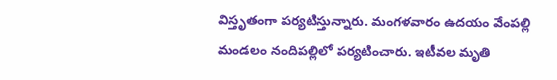విస్తృతంగా పర్యటిస్తున్నారు. మంగళవారం ఉదయం వేంపల్లి మండలం నందిపల్లిలో పర్యటించారు. ఇటీవల మృతి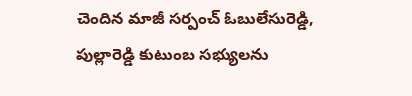చెందిన మాజీ సర్పంచ్ ఓబులేసురెడ్డి, పుల్లారెడ్డి కుటుంబ సభ్యులను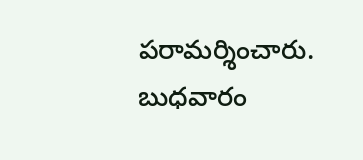పరామర్శించారు. బుధవారం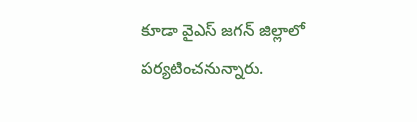కూడా వైఎస్ జగన్ జిల్లాలో పర్యటించనున్నారు.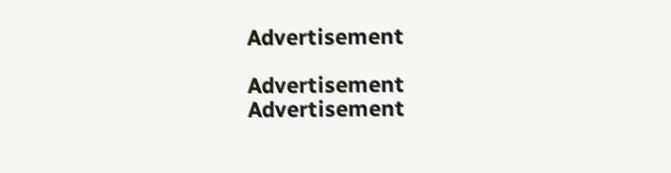Advertisement

Advertisement
Advertisement